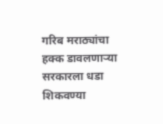गरिब मराठ्यांचा हक्क डावलणाऱ्या सरकारला धडा शिकवण्या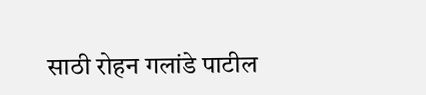साठी रोहन गलांडे पाटील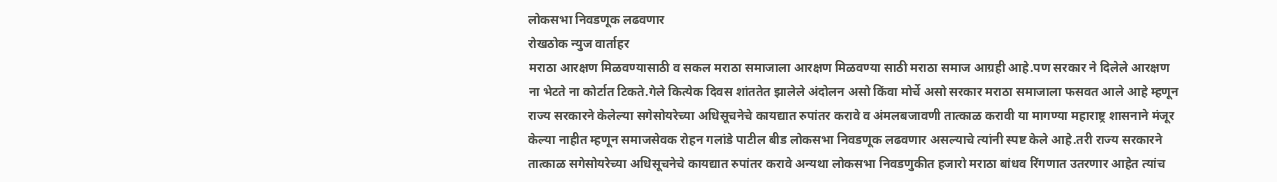लोकसभा निवडणूक लढवणार
रोखठोक न्युज वार्ताहर
मराठा आरक्षण मिळवण्यासाठी व सकल मराठा समाजाला आरक्षण मिळवण्या साठी मराठा समाज आग्रही आहे.पण सरकार ने दिलेले आरक्षण ना भेटते ना कोर्टात टिकते.गेले कित्येक दिवस शांततेत झालेले अंदोलन असो किंवा मोर्चे असो सरकार मराठा समाजाला फसवत आले आहे म्हणून राज्य सरकारने केलेल्या सगेसोयरेच्या अधिसूचनेचे कायद्यात रुपांतर करावे व अंमलबजावणी तात्काळ करावी या मागण्या महाराष्ट्र शासनाने मंजूर केल्या नाहीत म्हणून समाजसेवक रोहन गलांडे पाटील बीड लोकसभा निवडणूक लढवणार असल्याचे त्यांनी स्पष्ट केले आहे.तरी राज्य सरकारने तात्काळ सगेसोयरेच्या अधिसूचनेचे कायद्यात रुपांतर करावे अन्यथा लोकसभा निवडणुकीत हजारो मराठा बांधव रिंगणात उतरणार आहेत त्यांच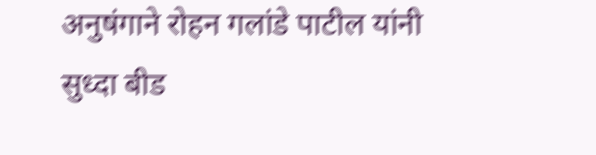अनुषंगाने रोहन गलांडे पाटील यांनी सुध्दा बीड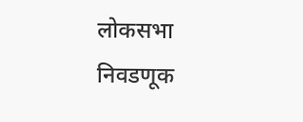लोकसभा निवडणूक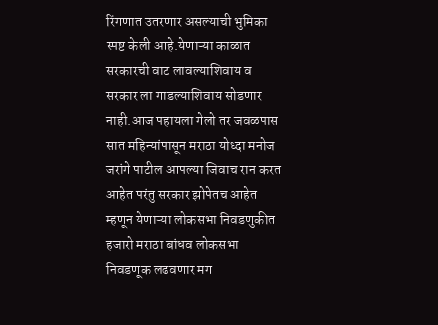रिंगणात उतरणार असल्याची भुमिका स्पष्ट केली आहे.येणाऱ्या काळात सरकारची वाट लावल्याशिवाय व सरकार ला गाडल्याशिवाय सोडणार नाही.आज पहायला गेलो तर जवळपास सात महिन्यांपासून मराठा योध्दा मनोज जरांगे पाटील आपल्या जिवाच रान करत आहेत परंतु सरकार झोपेतच आहेत म्हणून येणाऱ्या लोकसभा निवडणुकीत हजारो मराठा बांधव लोकसभा निवडणूक लढवणार मग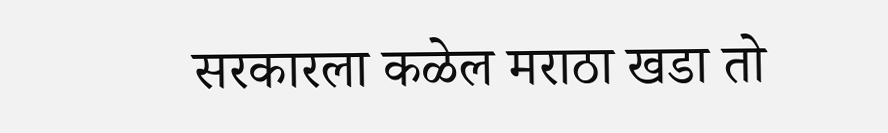सरकारला कळेल मराठा खडा तो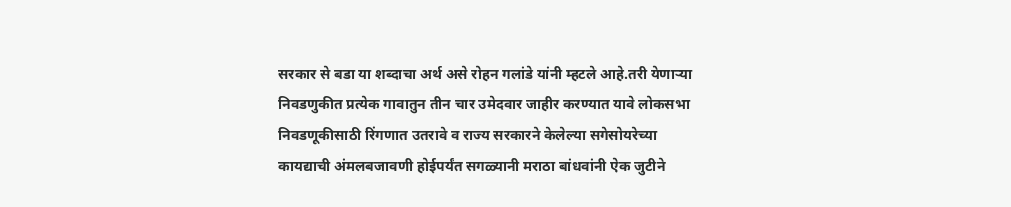सरकार से बडा या शब्दाचा अर्थ असे रोहन गलांडे यांनी म्हटले आहे.तरी येणाऱ्या निवडणुकीत प्रत्येक गावातुन तीन चार उमेदवार जाहीर करण्यात यावे लोकसभा निवडणूकीसाठी रिंगणात उतरावे व राज्य सरकारने केलेल्या सगेसोयरेच्या कायद्याची अंमलबजावणी होईपर्यंत सगळ्यानी मराठा बांधवांनी ऐक जुटीने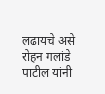लढायचे असे रोहन गलांडे पाटील यांनी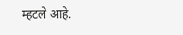म्हटले आहे.